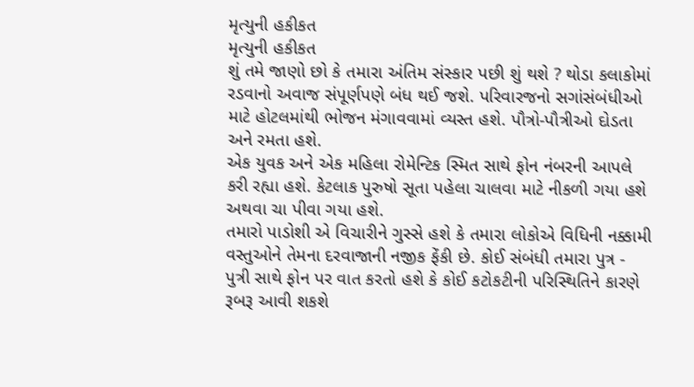મૃત્યુની હકીકત
મૃત્યુની હકીકત
શું તમે જાણો છો કે તમારા અંતિમ સંસ્કાર પછી શું થશે ? થોડા કલાકોમાં રડવાનો અવાજ સંપૂર્ણપણે બંધ થઈ જશે. પરિવારજનો સગાંસંબંધીઓ માટે હોટલમાંથી ભોજન મંગાવવામાં વ્યસ્ત હશે. પૌત્રો-પૌત્રીઓ દોડતા અને રમતા હશે.
એક યુવક અને એક મહિલા રોમેન્ટિક સ્મિત સાથે ફોન નંબરની આપલે કરી રહ્યા હશે. કેટલાક પુરુષો સૂતા પહેલા ચાલવા માટે નીકળી ગયા હશે અથવા ચા પીવા ગયા હશે.
તમારો પાડોશી એ વિચારીને ગુસ્સે હશે કે તમારા લોકોએ વિધિની નક્કામી વસ્તુઓને તેમના દરવાજાની નજીક ફેંકી છે. કોઈ સંબંધી તમારા પુત્ર - પુત્રી સાથે ફોન પર વાત કરતો હશે કે કોઈ કટોકટીની પરિસ્થિતિને કારણે રૂબરૂ આવી શકશે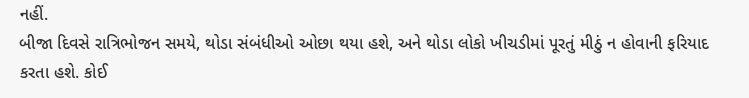નહીં.
બીજા દિવસે રાત્રિભોજન સમયે, થોડા સંબંધીઓ ઓછા થયા હશે, અને થોડા લોકો ખીચડીમાં પૂરતું મીઠું ન હોવાની ફરિયાદ કરતા હશે. કોઈ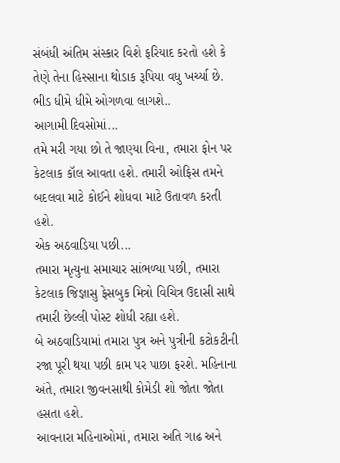સંબંધી અંતિમ સંસ્કાર વિશે ફરિયાદ કરતો હશે કે તેણે તેના હિસ્સાના થોડાક રૂપિયા વધુ ખર્ચ્યા છે.
ભીડ ધીમે ધીમે ઓગળવા લાગશે..
આગામી દિવસોમાં...
તમે મરી ગયા છો તે જાણ્યા વિના, તમારા ફોન પર કેટલાક કૉલ આવતા હશે. તમારી ઓફિસ તમને બદલવા માટે કોઈને શોધવા માટે ઉતાવળ કરતી હશે.
એક અઠવાડિયા પછી...
તમારા મૃત્યુના સમાચાર સાંભળ્યા પછી, તમારા કેટલાક જિજ્ઞાસુ ફેસબુક મિત્રો વિચિત્ર ઉદાસી સાથે તમારી છેલ્લી પોસ્ટ શોધી રહ્યા હશે.
બે અઠવાડિયામાં તમારા પુત્ર અને પુત્રીની કટોકટીની રજા પૂરી થયા પછી કામ પર પાછા ફરશે. મહિનાના અંતે, તમારા જીવનસાથી કોમેડી શો જોતા જોતા હસતા હશે.
આવનારા મહિનાઓમાં, તમારા અતિ ગાઢ અને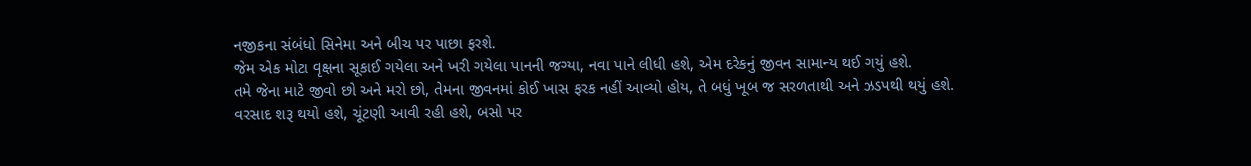નજીકના સંબંધો સિનેમા અને બીચ પર પાછા ફરશે.
જેમ એક મોટા વૃક્ષના સૂકાઈ ગયેલા અને ખરી ગયેલા પાનની જગ્યા, નવા પાને લીધી હશે, એમ દરેકનું જીવન સામાન્ય થઈ ગયું હશે.
તમે જેના માટે જીવો છો અને મરો છો, તેમના જીવનમાં કોઈ ખાસ ફરક નહીં આવ્યો હોય, તે બધું ખૂબ જ સરળતાથી અને ઝડપથી થયું હશે.
વરસાદ શરૂ થયો હશે, ચૂંટણી આવી રહી હશે, બસો પર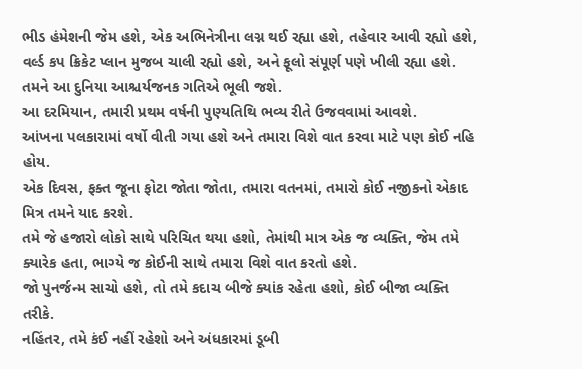ભીડ હંમેશની જેમ હશે, એક અભિનેત્રીના લગ્ન થઈ રહ્યા હશે, તહેવાર આવી રહ્યો હશે, વર્લ્ડ કપ ક્રિકેટ પ્લાન મુજબ ચાલી રહ્યો હશે, અને ફૂલો સંપૂર્ણ પણે ખીલી રહ્યા હશે.
તમને આ દુનિયા આશ્ચર્યજનક ગતિએ ભૂલી જશે.
આ દરમિયાન, તમારી પ્રથમ વર્ષની પુણ્યતિથિ ભવ્ય રીતે ઉજવવામાં આવશે.
આંખના પલકારામાં વર્ષો વીતી ગયા હશે અને તમારા વિશે વાત કરવા માટે પણ કોઈ નહિ હોય.
એક દિવસ, ફક્ત જૂના ફોટા જોતા જોતા, તમારા વતનમાં, તમારો કોઈ નજીકનો એકાદ મિત્ર તમને યાદ કરશે.
તમે જે હજારો લોકો સાથે પરિચિત થયા હશો, તેમાંથી માત્ર એક જ વ્યક્તિ, જેમ તમે ક્યારેક હતા, ભાગ્યે જ કોઈની સાથે તમારા વિશે વાત કરતો હશે.
જો પુનર્જન્મ સાચો હશે, તો તમે કદાચ બીજે ક્યાંક રહેતા હશો, કોઈ બીજા વ્યક્તિ તરીકે.
નહિંતર, તમે કંઈ નહીં રહેશો અને અંધકારમાં ડૂબી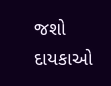જશો દાયકાઓ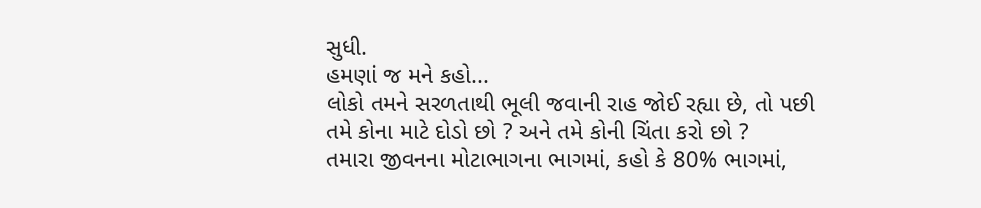સુધી.
હમણાં જ મને કહો...
લોકો તમને સરળતાથી ભૂલી જવાની રાહ જોઈ રહ્યા છે, તો પછી તમે કોના માટે દોડો છો ? અને તમે કોની ચિંતા કરો છો ?
તમારા જીવનના મોટાભાગના ભાગમાં, કહો કે 80% ભાગમાં,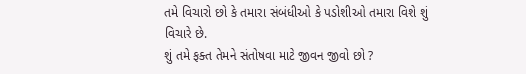તમે વિચારો છો કે તમારા સંબંધીઓ કે પડોશીઓ તમારા વિશે શું વિચારે છે.
શું તમે ફક્ત તેમને સંતોષવા માટે જીવન જીવો છો ?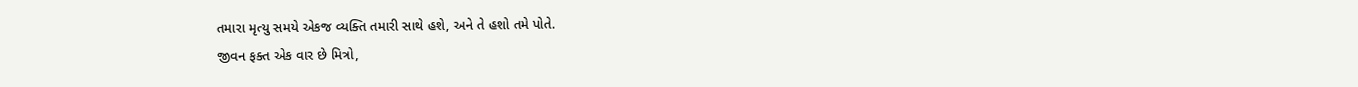તમારા મૃત્યુ સમયે એકજ વ્યક્તિ તમારી સાથે હશે, અને તે હશો તમે પોતે.
જીવન ફક્ત એક વાર છે મિત્રો,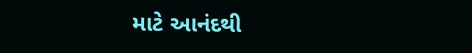માટે આનંદથી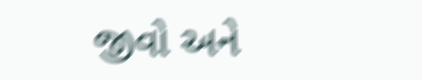જીવો અને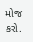મોજ કરો.